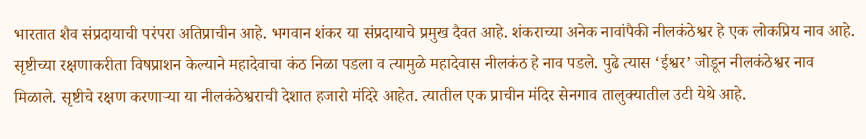भारतात शैव संप्रदायाची परंपरा अतिप्राचीन आहे. भगवान शंकर या संप्रदायाचे प्रमुख दैवत आहे. शंकराच्या अनेक नावांपैकी नीलकंठेश्वर हे एक लोकप्रिय नाव आहे. सृष्टीच्या रक्षणाकरीता विषप्राशन केल्याने महादेवाचा कंठ निळा पडला व त्यामुळे महादेवास नीलकंठ हे नाव पडले. पुढे त्यास ‘ईश्वर’ जोडून नीलकंठेश्वर नाव मिळाले. सृष्टीचे रक्षण करणाऱ्या या नीलकंठेश्वराची देशात हजारो मंदिरे आहेत. त्यातील एक प्राचीन मंदिर सेनगाव तालुक्यातील उटी येथे आहे.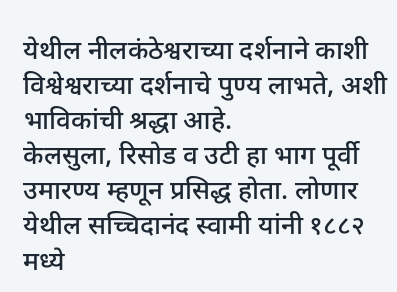येथील नीलकंठेश्वराच्या दर्शनाने काशी विश्वेश्वराच्या दर्शनाचे पुण्य लाभते, अशी भाविकांची श्रद्धा आहे.
केलसुला, रिसोड व उटी हा भाग पूर्वी उमारण्य म्हणून प्रसिद्ध होता. लोणार येथील सच्चिदानंद स्वामी यांनी १८८२ मध्ये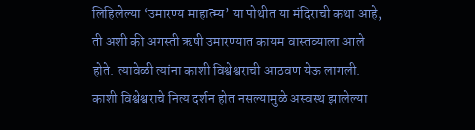लिहिलेल्या ‘उमारण्य माहात्म्य’ या पोथीत या मंदिराची कथा आहे, ती अशी की अगस्ती ऋषी उमारण्यात कायम वास्तव्याला आले होते. त्यावेळी त्यांना काशी विश्वेश्वराची आठवण येऊ लागली. काशी विश्वेश्वराचे नित्य दर्शन होत नसल्यामुळे अस्वस्थ झालेल्या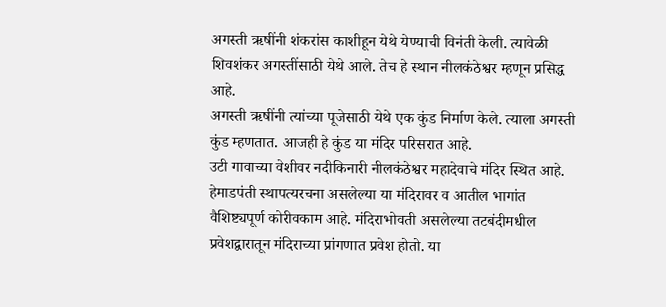अगस्ती ऋषींनी शंकरांस काशीहून येथे येण्याची विनंती केली. त्यावेळी शिवशंकर अगस्तींसाठी येथे आले. तेच हे स्थान नीलकंठेश्वर म्हणून प्रसिद्ध आहे.
अगस्ती ऋषींनी त्यांच्या पूजेसाठी येथे एक कुंड निर्माण केले. त्याला अगस्ती कुंड म्हणतात. आजही हे कुंड या मंदिर परिसरात आहे.
उटी गावाच्या वेशीवर नदीकिनारी नीलकंठेश्वर महादेवाचे मंदिर स्थित आहे. हेमाडपंती स्थापत्यरचना असलेल्या या मंदिरावर व आतील भागांत वैशिष्ट्यपूर्ण कोरीवकाम आहे. मंदिराभोवती असलेल्या तटबंदीमधील प्रवेशद्वारातून मंदिराच्या प्रांगणात प्रवेश होतो. या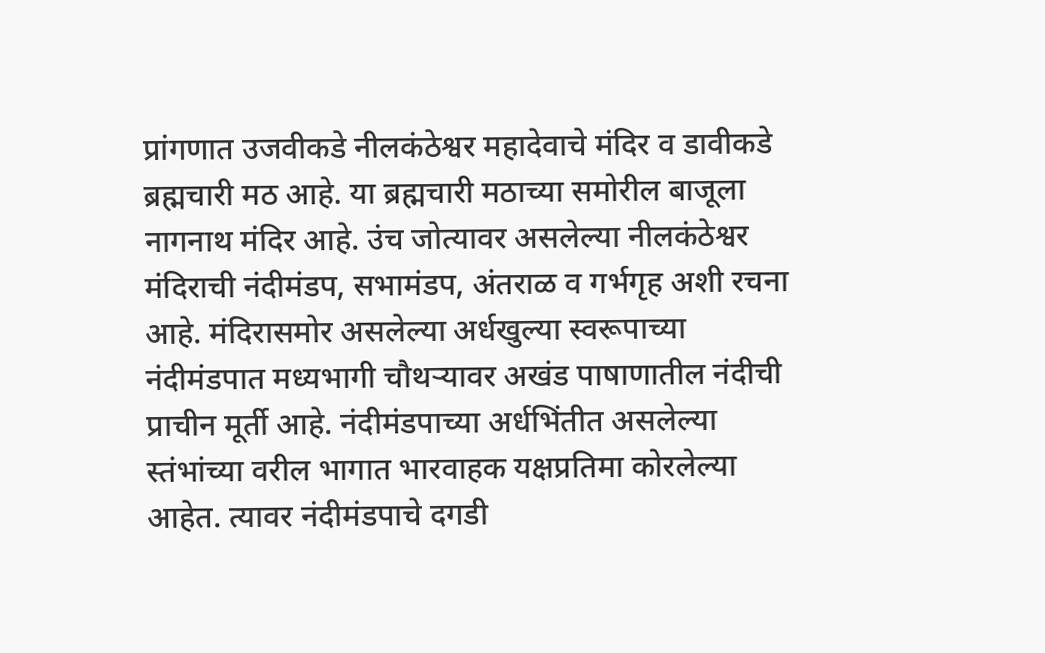प्रांगणात उजवीकडे नीलकंठेश्वर महादेवाचे मंदिर व डावीकडे ब्रह्मचारी मठ आहे. या ब्रह्मचारी मठाच्या समोरील बाजूला नागनाथ मंदिर आहे. उंच जोत्यावर असलेल्या नीलकंठेश्वर मंदिराची नंदीमंडप, सभामंडप, अंतराळ व गर्भगृह अशी रचना आहे. मंदिरासमोर असलेल्या अर्धखुल्या स्वरूपाच्या नंदीमंडपात मध्यभागी चौथऱ्यावर अखंड पाषाणातील नंदीची प्राचीन मूर्ती आहे. नंदीमंडपाच्या अर्धभिंतीत असलेल्या स्तंभांच्या वरील भागात भारवाहक यक्षप्रतिमा कोरलेल्या आहेत. त्यावर नंदीमंडपाचे दगडी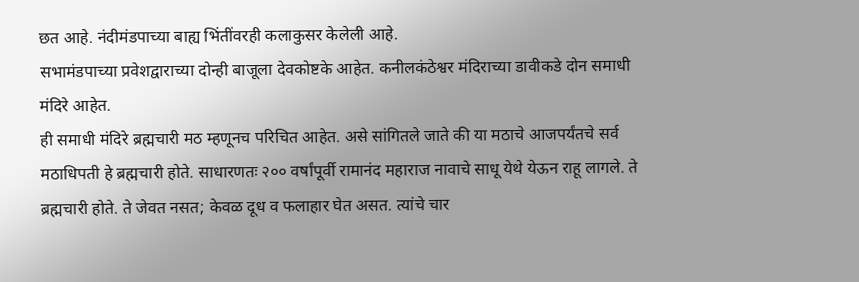छत आहे. नंदीमंडपाच्या बाह्य भिंतींवरही कलाकुसर केलेली आहे.
सभामंडपाच्या प्रवेशद्वाराच्या दोन्ही बाजूला देवकोष्टके आहेत. कनीलकंठेश्वर मंदिराच्या डावीकडे दोन समाधी मंदिरे आहेत.
ही समाधी मंदिरे ब्रह्मचारी मठ म्हणूनच परिचित आहेत. असे सांगितले जाते की या मठाचे आजपर्यंतचे सर्व मठाधिपती हे ब्रह्मचारी होते. साधारणतः २०० वर्षांपूर्वी रामानंद महाराज नावाचे साधू येथे येऊन राहू लागले. ते ब्रह्मचारी होते. ते जेवत नसत; केवळ दूध व फलाहार घेत असत. त्यांचे चार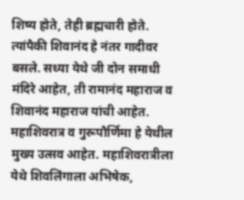शिष्य होते, तेही ब्रह्मचारी होते. त्यांपैकी शिवानंद हे नंतर गादीवर बसले. सध्या येथे जी दोन समाधी मंदिरे आहेत, ती रामानंद महाराज व शिवानंद महाराज यांची आहेत.
महाशिवरात्र व गुरूपौर्णिमा हे येथील मुख्य उत्सव आहेत. महाशिवरात्रीला येथे शिवलिंगाला अभिषेक,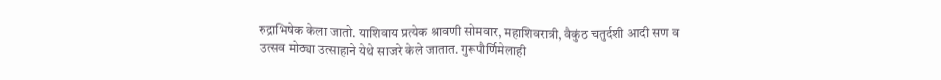रुद्राभिषेक केला जातो. याशिवाय प्रत्येक श्रावणी सोमवार, महाशिवरात्री, वैकुंठ चतुर्दशी आदी सण व उत्सव मोठ्या उत्साहाने येथे साजरे केले जातात. गुरूपौर्णिमेलाही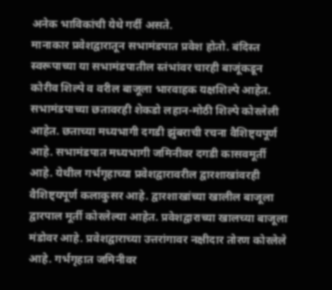अनेक भाविकांची येथे गर्दी असते.
मानाकार प्रवेशद्वारातून सभामंडपात प्रवेश होतो. बंदिस्त स्वरूपाच्या या सभामंडपातील स्तंभांवर चारही बाजूंकडून कोरीव शिल्पे व वरील बाजूला भारवाहक यक्षशिल्पे आहेत. सभामंडपाच्या छतावरही शेकडो लहान-मोठी शिल्पे कोरलेली आहेत. छताच्या मध्यभागी दगडी झुंबराची रचना वैशिष्ट्यपूर्ण आहे. सभामंडपात मध्यभागी जमिनीवर दगडी कासवमूर्ती आहे. येथील गर्भगृहाच्या प्रवेशद्वारावरील द्वारशाखांवरही वैशिष्ट्यपूर्ण कलाकुसर आहे. द्वारशाखांच्या खालील बाजूला द्वारपाल मूर्ती कोरलेल्या आहेत. प्रवेशद्वाराच्या खालच्या बाजूला मंडोवर आहे. प्रवेशद्वाराच्या उत्तरांगावर नक्षीदार तोरण कोरलेले आहे. गर्भगृहात जमिनीवर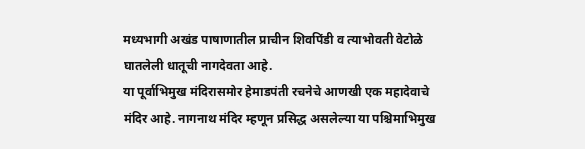मध्यभागी अखंड पाषाणातील प्राचीन शिवपिंडी व त्याभोवती वेटोळे घातलेली धातूची नागदेवता आहे.
या पूर्वाभिमुख मंदिरासमोर हेमाडपंती रचनेचे आणखी एक महादेवाचे मंदिर आहे. नागनाथ मंदिर म्हणून प्रसिद्ध असलेल्या या पश्चिमाभिमुख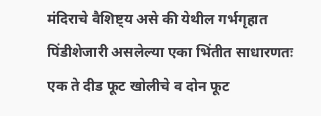मंदिराचे वैशिष्ट्य असे की येथील गर्भगृहात पिंडीशेजारी असलेल्या एका भिंतीत साधारणतः एक ते दीड फूट खोलीचे व दोन फूट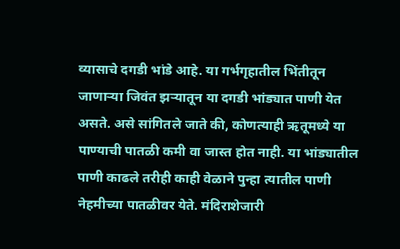व्यासाचे दगडी भांडे आहे. या गर्भगृहातील भिंतीतून जाणाऱ्या जिवंत झऱ्यातून या दगडी भांड्यात पाणी येत असते. असे सांगितले जाते की, कोणत्याही ऋतूमध्ये या पाण्याची पातळी कमी वा जास्त होत नाही. या भांड्यातील पाणी काढले तरीही काही वेळाने पुन्हा त्यातील पाणी नेहमीच्या पातळीवर येते. मंदिराशेजारी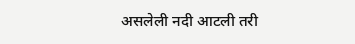असलेली नदी आटली तरी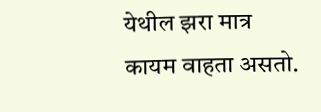येथील झरा मात्र कायम वाहता असतो.